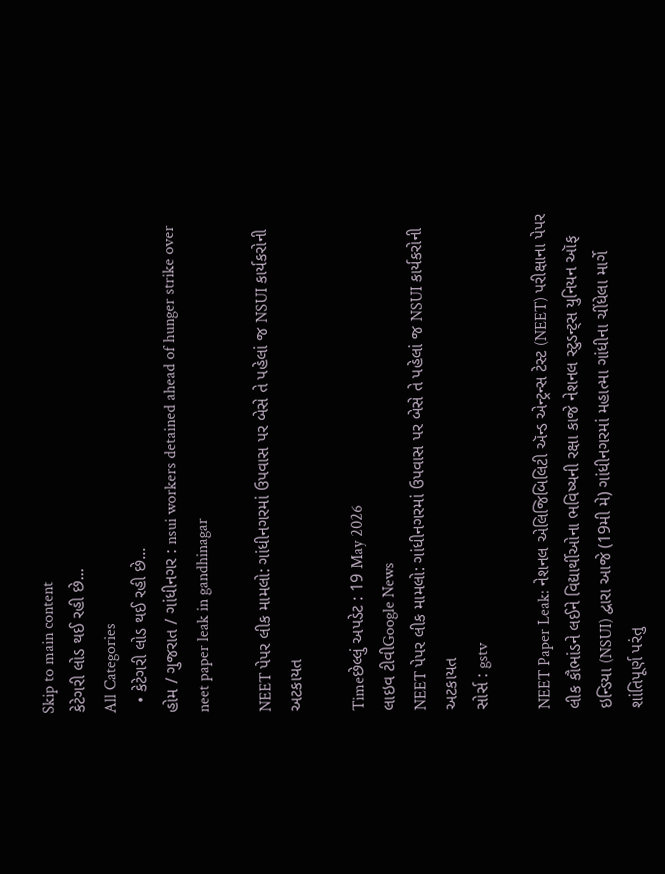Skip to main content
કેટેગરી લોડ થઈ રહી છે...
All Categories
  • કેટેગરી લોડ થઈ રહી છે...
હોમ / ગુજરાત / ગાંધીનગર : nsui workers detained ahead of hunger strike over neet paper leak in gandhinagar

NEET પેપર લીક મામલો: ગાંધીનગરમાં ઉપવાસ પર બેસે તે પહેલાં જ NSUI કાર્યકરોની અટકાયત

Timeછેલ્લું અપડેટ : 19 May 2026
લાઇવ ટીવીGoogle News
NEET પેપર લીક મામલો: ગાંધીનગરમાં ઉપવાસ પર બેસે તે પહેલાં જ NSUI કાર્યકરોની અટકાયત
સોર્સ : gstv

NEET Paper Leak: નેશનલ એલિજિબિલિટી ઍન્ડ એન્ટ્રન્સ ટેસ્ટ (NEET) પરીક્ષાના પેપર લીક કૌભાંડને લઈને વિદ્યાર્થીઓના ભવિષ્યની રક્ષા કાજે નેશનલ સ્ટુડન્ટ્સ યુનિયન ઑફ ઇન્ડિયા (NSUI) દ્વારા આજે (19મી મે) ગાંધીનગરમાં મહાત્મા ગાંધીના ચીંધેલા માર્ગે શાંતિપૂર્ણ પરંતુ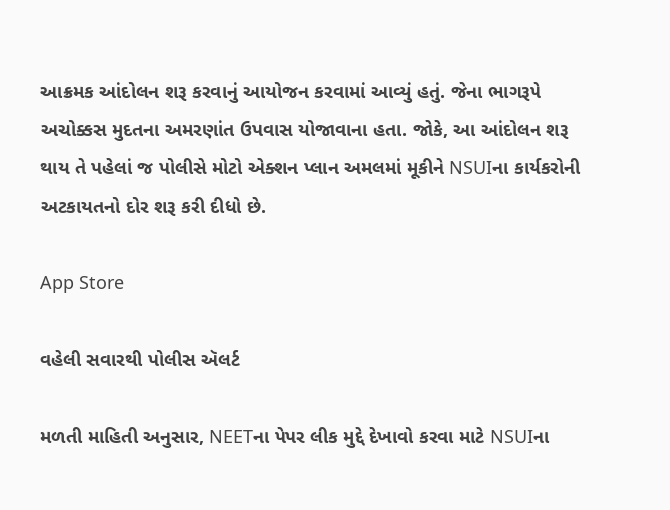આક્રમક આંદોલન શરૂ કરવાનું આયોજન કરવામાં આવ્યું હતું. જેના ભાગરૂપે અચોક્કસ મુદતના અમરણાંત ઉપવાસ યોજાવાના હતા. જોકે, આ આંદોલન શરૂ થાય તે પહેલાં જ પોલીસે મોટો એક્શન પ્લાન અમલમાં મૂકીને NSUIના કાર્યકરોની અટકાયતનો દોર શરૂ કરી દીધો છે.

App Store

વહેલી સવારથી પોલીસ ઍલર્ટ

મળતી માહિતી અનુસાર, NEETના પેપર લીક મુદ્દે દેખાવો કરવા માટે NSUIના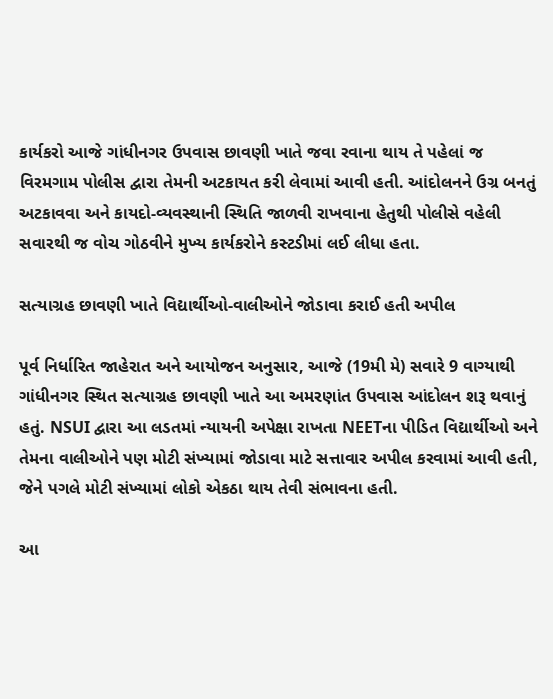કાર્યકરો આજે ગાંધીનગર ઉપવાસ છાવણી ખાતે જવા રવાના થાય તે પહેલાં જ વિરમગામ પોલીસ દ્વારા તેમની અટકાયત કરી લેવામાં આવી હતી. આંદોલનને ઉગ્ર બનતું અટકાવવા અને કાયદો-વ્યવસ્થાની સ્થિતિ જાળવી રાખવાના હેતુથી પોલીસે વહેલી સવારથી જ વોચ ગોઠવીને મુખ્ય કાર્યકરોને કસ્ટડીમાં લઈ લીધા હતા.

સત્યાગ્રહ છાવણી ખાતે વિદ્યાર્થીઓ-વાલીઓને જોડાવા કરાઈ હતી અપીલ

પૂર્વ નિર્ધારિત જાહેરાત અને આયોજન અનુસાર, આજે (19મી મે) સવારે 9 વાગ્યાથી ગાંધીનગર સ્થિત સત્યાગ્રહ છાવણી ખાતે આ અમરણાંત ઉપવાસ આંદોલન શરૂ થવાનું હતું. NSUI દ્વારા આ લડતમાં ન્યાયની અપેક્ષા રાખતા NEETના પીડિત વિદ્યાર્થીઓ અને તેમના વાલીઓને પણ મોટી સંખ્યામાં જોડાવા માટે સત્તાવાર અપીલ કરવામાં આવી હતી, જેને પગલે મોટી સંખ્યામાં લોકો એકઠા થાય તેવી સંભાવના હતી.

આ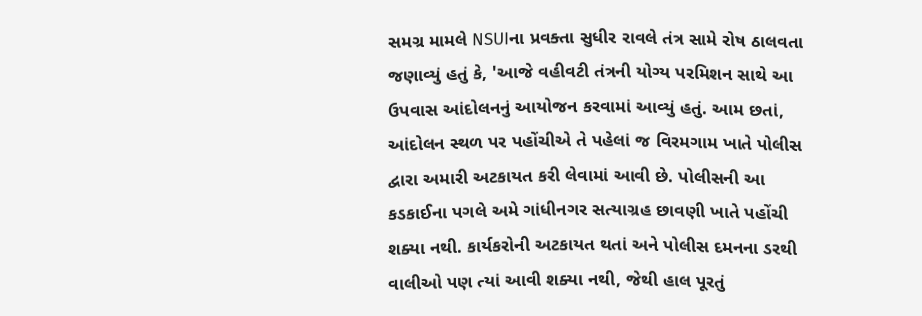સમગ્ર મામલે NSUIના પ્રવક્તા સુધીર રાવલે તંત્ર સામે રોષ ઠાલવતા જણાવ્યું હતું કે, 'આજે વહીવટી તંત્રની યોગ્ય પરમિશન સાથે આ ઉપવાસ આંદોલનનું આયોજન કરવામાં આવ્યું હતું. આમ છતાં, આંદોલન સ્થળ પર પહોંચીએ તે પહેલાં જ વિરમગામ ખાતે પોલીસ દ્વારા અમારી અટકાયત કરી લેવામાં આવી છે. પોલીસની આ કડકાઈના પગલે અમે ગાંધીનગર સત્યાગ્રહ છાવણી ખાતે પહોંચી શક્યા નથી. કાર્યકરોની અટકાયત થતાં અને પોલીસ દમનના ડરથી વાલીઓ પણ ત્યાં આવી શક્યા નથી, જેથી હાલ પૂરતું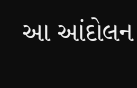આ આંદોલન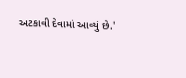અટકાવી દેવામાં આવ્યું છે.'